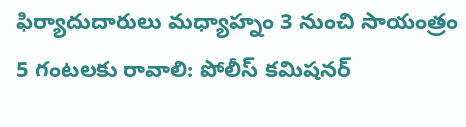ఫిర్యాదుదారులు మధ్యాహ్నం 3 నుంచి సాయంత్రం 5 గంటలకు రావాలి: పోలీస్ కమిషనర్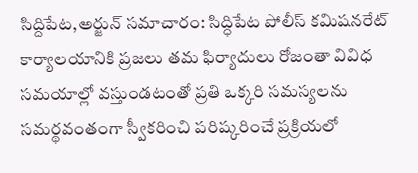సిద్దిపేట,అర్జున్ సమాచారం: సిద్ధిపేట పోలీస్ కమిషనరేట్ కార్యాలయానికి ప్రజలు తమ ఫిర్యాదులు రోజంతా వివిధ సమయాల్లో వస్తుండటంతో ప్రతి ఒక్కరి సమస్యలను సమర్థవంతంగా స్వీకరించి పరిష్కరించే ప్రక్రియలో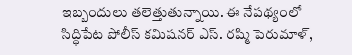ఇబ్బందులు తలెత్తుతున్నాయి. ఈ నేపథ్యంలో సిద్ధిపేట పోలీస్ కమిషనర్ ఎస్. రష్మి పెరుమాళ్,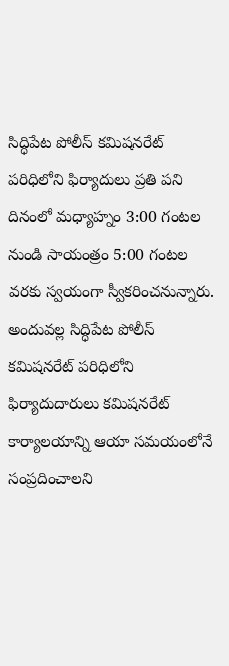సిద్ధిపేట పోలీస్ కమిషనరేట్ పరిధిలోని ఫిర్యాదులు ప్రతి పని దినంలో మధ్యాహ్నం 3:00 గంటల నుండి సాయంత్రం 5:00 గంటల వరకు స్వయంగా స్వీకరించనున్నారు. అందువల్ల సిద్ధిపేట పోలీస్ కమిషనరేట్ పరిధిలోని ఫిర్యాదుదారులు కమిషనరేట్ కార్యాలయాన్ని ఆయా సమయంలోనే సంప్రదించాలని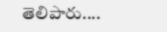తెలిపారు....